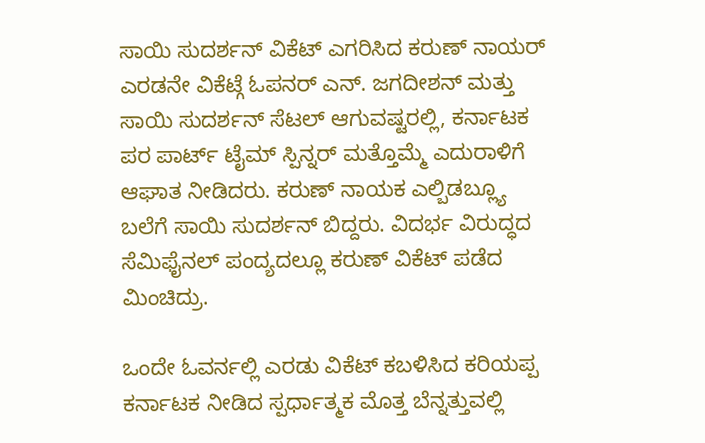ಸಾಯಿ ಸುದರ್ಶನ್ ವಿಕೆಟ್ ಎಗರಿಸಿದ ಕರುಣ್ ನಾಯರ್
ಎರಡನೇ ವಿಕೆಟ್ಗೆ ಓಪನರ್ ಎನ್. ಜಗದೀಶನ್ ಮತ್ತು ಸಾಯಿ ಸುದರ್ಶನ್ ಸೆಟಲ್ ಆಗುವಷ್ಟರಲ್ಲಿ, ಕರ್ನಾಟಕ ಪರ ಪಾರ್ಟ್ ಟೈಮ್ ಸ್ಪಿನ್ನರ್ ಮತ್ತೊಮ್ಮೆ ಎದುರಾಳಿಗೆ ಆಘಾತ ನೀಡಿದರು. ಕರುಣ್ ನಾಯಕ ಎಲ್ಬಿಡಬ್ಲ್ಯೂ ಬಲೆಗೆ ಸಾಯಿ ಸುದರ್ಶನ್ ಬಿದ್ದರು. ವಿದರ್ಭ ವಿರುದ್ಧದ ಸೆಮಿಫೈನಲ್ ಪಂದ್ಯದಲ್ಲೂ ಕರುಣ್ ವಿಕೆಟ್ ಪಡೆದ ಮಿಂಚಿದ್ರು.

ಒಂದೇ ಓವರ್ನಲ್ಲಿ ಎರಡು ವಿಕೆಟ್ ಕಬಳಿಸಿದ ಕರಿಯಪ್ಪ
ಕರ್ನಾಟಕ ನೀಡಿದ ಸ್ಪರ್ಧಾತ್ಮಕ ಮೊತ್ತ ಬೆನ್ನತ್ತುವಲ್ಲಿ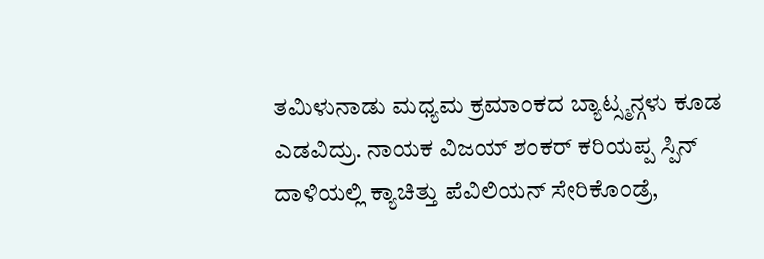ತಮಿಳುನಾಡು ಮಧ್ಯಮ ಕ್ರಮಾಂಕದ ಬ್ಯಾಟ್ಸ್ಮನ್ಗಳು ಕೂಡ ಎಡವಿದ್ರು. ನಾಯಕ ವಿಜಯ್ ಶಂಕರ್ ಕರಿಯಪ್ಪ ಸ್ಪಿನ್ ದಾಳಿಯಲ್ಲಿ ಕ್ಯಾಚಿತ್ತು ಪೆವಿಲಿಯನ್ ಸೇರಿಕೊಂಡ್ರೆ,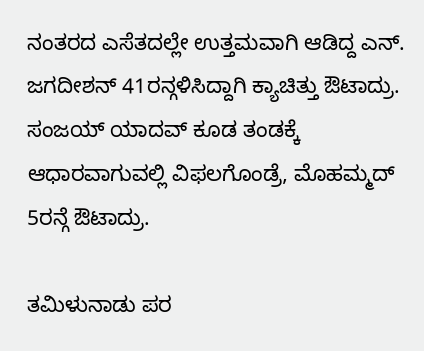ನಂತರದ ಎಸೆತದಲ್ಲೇ ಉತ್ತಮವಾಗಿ ಆಡಿದ್ದ ಎನ್. ಜಗದೀಶನ್ 41ರನ್ಗಳಿಸಿದ್ದಾಗಿ ಕ್ಯಾಚಿತ್ತು ಔಟಾದ್ರು. ಸಂಜಯ್ ಯಾದವ್ ಕೂಡ ತಂಡಕ್ಕೆ ಆಧಾರವಾಗುವಲ್ಲಿ ವಿಫಲಗೊಂಡ್ರೆ, ಮೊಹಮ್ಮದ್ 5ರನ್ಗೆ ಔಟಾದ್ರು.

ತಮಿಳುನಾಡು ಪರ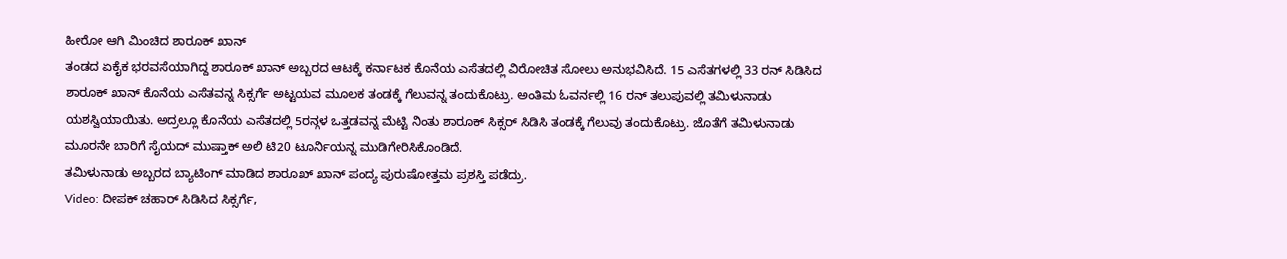ಹೀರೋ ಆಗಿ ಮಿಂಚಿದ ಶಾರೂಕ್ ಖಾನ್
ತಂಡದ ಏಕೈಕ ಭರವಸೆಯಾಗಿದ್ದ ಶಾರೂಕ್ ಖಾನ್ ಅಬ್ಬರದ ಆಟಕ್ಕೆ ಕರ್ನಾಟಕ ಕೊನೆಯ ಎಸೆತದಲ್ಲಿ ವಿರೋಚಿತ ಸೋಲು ಅನುಭವಿಸಿದೆ. 15 ಎಸೆತಗಳಲ್ಲಿ 33 ರನ್ ಸಿಡಿಸಿದ ಶಾರೂಕ್ ಖಾನ್ ಕೊನೆಯ ಎಸೆತವನ್ನ ಸಿಕ್ಸರ್ಗೆ ಅಟ್ಟಯವ ಮೂಲಕ ತಂಡಕ್ಕೆ ಗೆಲುವನ್ನ ತಂದುಕೊಟ್ರು. ಅಂತಿಮ ಓವರ್ನಲ್ಲಿ 16 ರನ್ ತಲುಪುವಲ್ಲಿ ತಮಿಳುನಾಡು ಯಶಸ್ವಿಯಾಯಿತು. ಅದ್ರಲ್ಲೂ ಕೊನೆಯ ಎಸೆತದಲ್ಲಿ 5ರನ್ಗಳ ಒತ್ತಡವನ್ನ ಮೆಟ್ಟಿ ನಿಂತು ಶಾರೂಕ್ ಸಿಕ್ಸರ್ ಸಿಡಿಸಿ ತಂಡಕ್ಕೆ ಗೆಲುವು ತಂದುಕೊಟ್ರು. ಜೊತೆಗೆ ತಮಿಳುನಾಡು ಮೂರನೇ ಬಾರಿಗೆ ಸೈಯದ್ ಮುಷ್ತಾಕ್ ಅಲಿ ಟಿ20 ಟೂರ್ನಿಯನ್ನ ಮುಡಿಗೇರಿಸಿಕೊಂಡಿದೆ.
ತಮಿಳುನಾಡು ಅಬ್ಬರದ ಬ್ಯಾಟಿಂಗ್ ಮಾಡಿದ ಶಾರೂಖ್ ಖಾನ್ ಪಂದ್ಯ ಪುರುಷೋತ್ತಮ ಪ್ರಶಸ್ತಿ ಪಡೆದ್ರು.
Video: ದೀಪಕ್ ಚಹಾರ್ ಸಿಡಿಸಿದ ಸಿಕ್ಸರ್ಗೆ,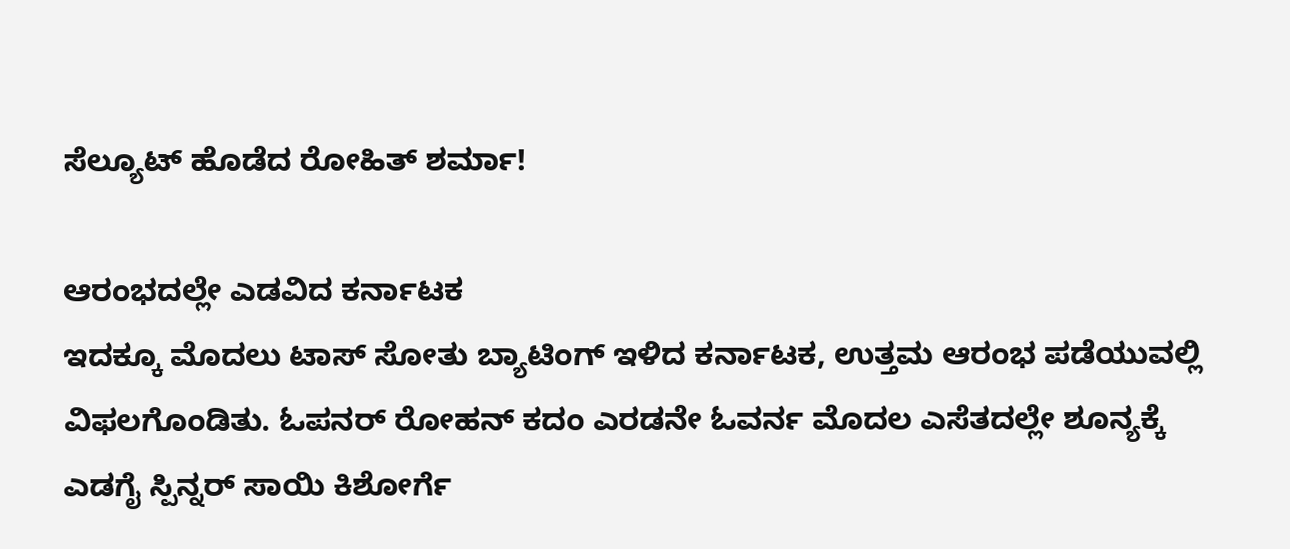ಸೆಲ್ಯೂಟ್ ಹೊಡೆದ ರೋಹಿತ್ ಶರ್ಮಾ!

ಆರಂಭದಲ್ಲೇ ಎಡವಿದ ಕರ್ನಾಟಕ
ಇದಕ್ಕೂ ಮೊದಲು ಟಾಸ್ ಸೋತು ಬ್ಯಾಟಿಂಗ್ ಇಳಿದ ಕರ್ನಾಟಕ, ಉತ್ತಮ ಆರಂಭ ಪಡೆಯುವಲ್ಲಿ ವಿಫಲಗೊಂಡಿತು. ಓಪನರ್ ರೋಹನ್ ಕದಂ ಎರಡನೇ ಓವರ್ನ ಮೊದಲ ಎಸೆತದಲ್ಲೇ ಶೂನ್ಯಕ್ಕೆ ಎಡಗೈ ಸ್ಪಿನ್ನರ್ ಸಾಯಿ ಕಿಶೋರ್ಗೆ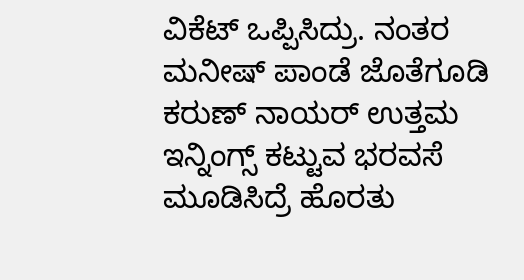ವಿಕೆಟ್ ಒಪ್ಪಿಸಿದ್ರು. ನಂತರ ಮನೀಷ್ ಪಾಂಡೆ ಜೊತೆಗೂಡಿ ಕರುಣ್ ನಾಯರ್ ಉತ್ತಮ ಇನ್ನಿಂಗ್ಸ್ ಕಟ್ಟುವ ಭರವಸೆ ಮೂಡಿಸಿದ್ರೆ ಹೊರತು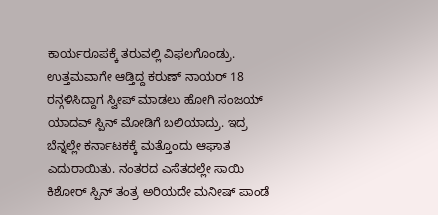ಕಾರ್ಯರೂಪಕ್ಕೆ ತರುವಲ್ಲಿ ವಿಫಲಗೊಂಡ್ರು.
ಉತ್ತಮವಾಗೇ ಆಡ್ತಿದ್ದ ಕರುಣ್ ನಾಯರ್ 18 ರನ್ಗಳಿಸಿದ್ದಾಗ ಸ್ವೀಪ್ ಮಾಡಲು ಹೋಗಿ ಸಂಜಯ್ ಯಾದವ್ ಸ್ಪಿನ್ ಮೋಡಿಗೆ ಬಲಿಯಾದ್ರು. ಇದ್ರ ಬೆನ್ನಲ್ಲೇ ಕರ್ನಾಟಕಕ್ಕೆ ಮತ್ತೊಂದು ಆಘಾತ ಎದುರಾಯಿತು. ನಂತರದ ಎಸೆತದಲ್ಲೇ ಸಾಯಿ ಕಿಶೋರ್ ಸ್ಪಿನ್ ತಂತ್ರ ಅರಿಯದೇ ಮನೀಷ್ ಪಾಂಡೆ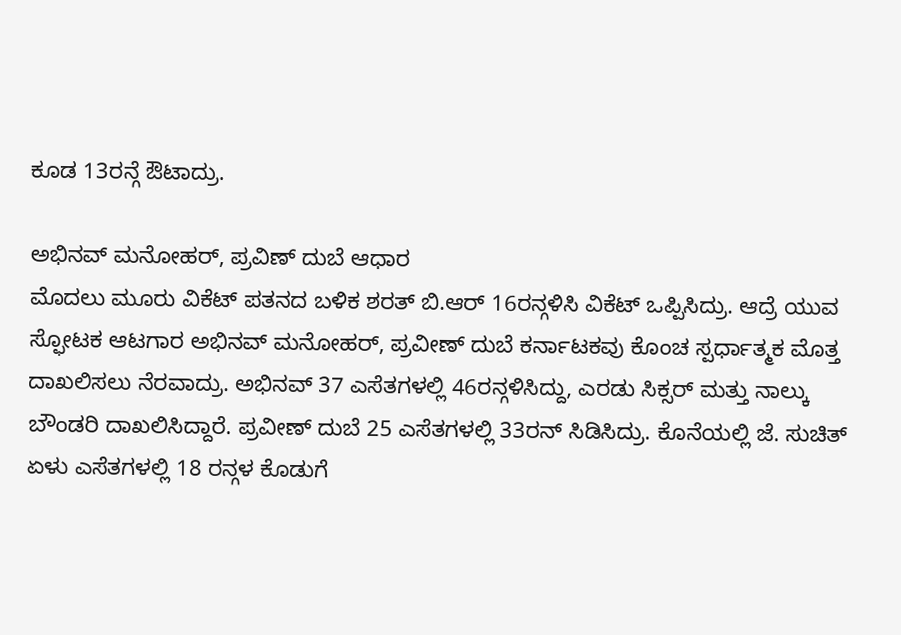ಕೂಡ 13ರನ್ಗೆ ಔಟಾದ್ರು.

ಅಭಿನವ್ ಮನೋಹರ್, ಪ್ರವಿಣ್ ದುಬೆ ಆಧಾರ
ಮೊದಲು ಮೂರು ವಿಕೆಟ್ ಪತನದ ಬಳಿಕ ಶರತ್ ಬಿ.ಆರ್ 16ರನ್ಗಳಿಸಿ ವಿಕೆಟ್ ಒಪ್ಪಿಸಿದ್ರು. ಆದ್ರೆ ಯುವ ಸ್ಫೋಟಕ ಆಟಗಾರ ಅಭಿನವ್ ಮನೋಹರ್, ಪ್ರವೀಣ್ ದುಬೆ ಕರ್ನಾಟಕವು ಕೊಂಚ ಸ್ಪರ್ಧಾತ್ಮಕ ಮೊತ್ತ ದಾಖಲಿಸಲು ನೆರವಾದ್ರು. ಅಭಿನವ್ 37 ಎಸೆತಗಳಲ್ಲಿ 46ರನ್ಗಳಿಸಿದ್ದು, ಎರಡು ಸಿಕ್ಸರ್ ಮತ್ತು ನಾಲ್ಕು ಬೌಂಡರಿ ದಾಖಲಿಸಿದ್ದಾರೆ. ಪ್ರವೀಣ್ ದುಬೆ 25 ಎಸೆತಗಳಲ್ಲಿ 33ರನ್ ಸಿಡಿಸಿದ್ರು. ಕೊನೆಯಲ್ಲಿ ಜೆ. ಸುಚಿತ್ ಏಳು ಎಸೆತಗಳಲ್ಲಿ 18 ರನ್ಗಳ ಕೊಡುಗೆ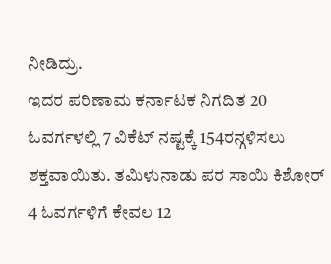ನೀಡಿದ್ರು.
ಇದರ ಪರಿಣಾಮ ಕರ್ನಾಟಕ ನಿಗದಿತ 20 ಓವರ್ಗಳಲ್ಲಿ 7 ವಿಕೆಟ್ ನಷ್ಟಕ್ಕೆ 154ರನ್ಗಳಿಸಲು ಶಕ್ತವಾಯಿತು. ತಮಿಳುನಾಡು ಪರ ಸಾಯಿ ಕಿಶೋರ್ 4 ಓವರ್ಗಳಿಗೆ ಕೇವಲ 12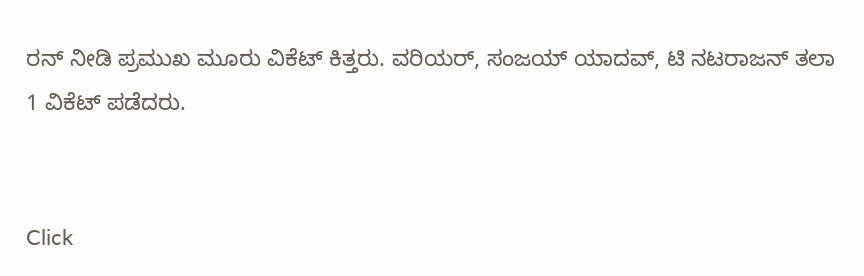ರನ್ ನೀಡಿ ಪ್ರಮುಖ ಮೂರು ವಿಕೆಟ್ ಕಿತ್ತರು. ವರಿಯರ್, ಸಂಜಯ್ ಯಾದವ್, ಟಿ ನಟರಾಜನ್ ತಲಾ 1 ವಿಕೆಟ್ ಪಡೆದರು.


Click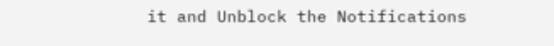it and Unblock the Notifications